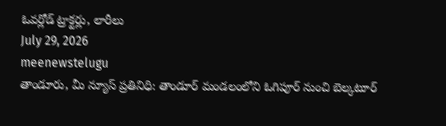ఓవర్లోడ్ ట్రాక్టర్లు, లారీలు
July 29, 2026
meenewstelugu
తాండూరు, మీ న్యూస్ ప్రతినిధి: తాండూర్ మండలంలోని ఓగిపూర్ నుంచి బెల్కటూర్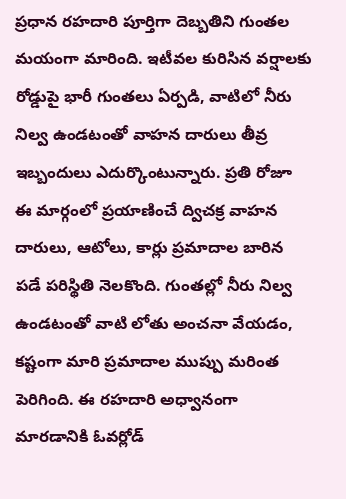ప్రధాన రహదారి పూర్తిగా దెబ్బతిని గుంతల మయంగా మారింది. ఇటీవల కురిసిన వర్షాలకు రోడ్డుపై భారీ గుంతలు ఏర్పడి, వాటిలో నీరు నిల్వ ఉండటంతో వాహన దారులు తీవ్ర ఇబ్బందులు ఎదుర్కొంటున్నారు. ప్రతి రోజూ ఈ మార్గంలో ప్రయాణించే ద్విచక్ర వాహన దారులు, ఆటోలు, కార్లు ప్రమాదాల బారిన పడే పరిస్థితి నెలకొంది. గుంతల్లో నీరు నిల్వ ఉండటంతో వాటి లోతు అంచనా వేయడం, కష్టంగా మారి ప్రమాదాల ముప్పు మరింత పెరిగింది. ఈ రహదారి అధ్వానంగా మారడానికి ఓవర్లోడ్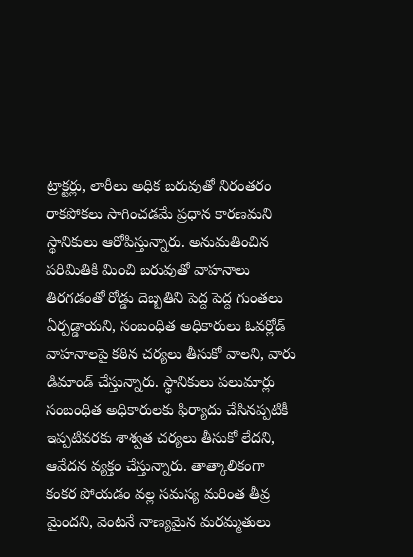ట్రాక్టర్లు, లారీలు అధిక బరువుతో నిరంతరం రాకపోకలు సాగించడమే ప్రధాన కారణమని స్థానికులు ఆరోపిస్తున్నారు. అనుమతించిన పరిమితికి మించి బరువుతో వాహనాలు తిరగడంతో రోడ్డు దెబ్బతిని పెద్ద పెద్ద గుంతలు ఏర్పడ్డాయని, సంబంధిత అధికారులు ఓవర్లోడ్ వాహనాలపై కఠిన చర్యలు తీసుకో వాలని, వారు డిమాండ్ చేస్తున్నారు. స్థానికులు పలుమార్లు సంబంధిత అధికారులకు ఫిర్యాదు చేసినప్పటికీ ఇప్పటివరకు శాశ్వత చర్యలు తీసుకో లేదని, ఆవేదన వ్యక్తం చేస్తున్నారు. తాత్కాలికంగా కంకర పోయడం వల్ల సమస్య మరింత తీవ్ర మైందని, వెంటనే నాణ్యమైన మరమ్మతులు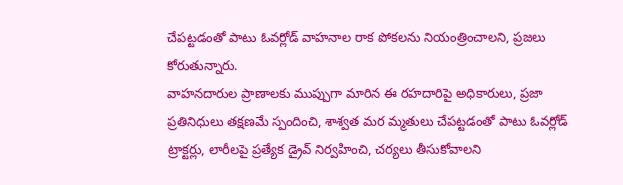చేపట్టడంతో పాటు ఓవర్లోడ్ వాహనాల రాక పోకలను నియంత్రించాలని, ప్రజలు కోరుతున్నారు.
వాహనదారుల ప్రాణాలకు ముప్పుగా మారిన ఈ రహదారిపై అధికారులు, ప్రజా ప్రతినిధులు తక్షణమే స్పందించి, శాశ్వత మర మ్మతులు చేపట్టడంతో పాటు ఓవర్లోడ్ ట్రాక్టర్లు, లారీలపై ప్రత్యేక డ్రైవ్ నిర్వహించి, చర్యలు తీసుకోవాలని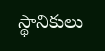స్థానికులు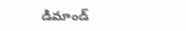డిమాండ్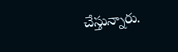చేస్తున్నారు.